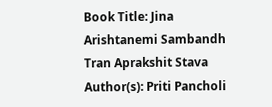Book Title: Jina Arishtanemi Sambandh Tran Aprakshit Stava
Author(s): Priti Pancholi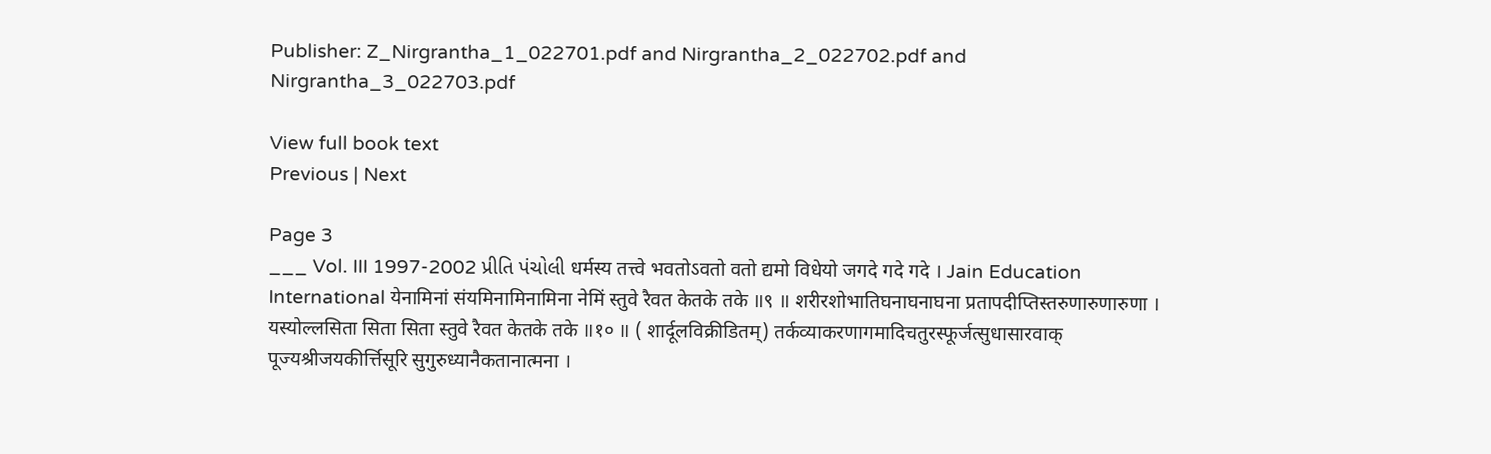Publisher: Z_Nirgrantha_1_022701.pdf and Nirgrantha_2_022702.pdf and Nirgrantha_3_022703.pdf

View full book text
Previous | Next

Page 3
___ Vol. III 1997-2002 પ્રીતિ પંચોલી धर्मस्य तत्त्वे भवतोऽवतो वतो द्यमो विधेयो जगदे गदे गदे । Jain Education International येनामिनां संयमिनामिनामिना नेमिं स्तुवे रैवत केतके तके ॥९ ॥ शरीरशोभातिघनाघनाघना प्रतापदीप्तिस्तरुणारुणारुणा । यस्योल्लसिता सिता सिता स्तुवे रैवत केतके तके ॥१० ॥ ( शार्दूलविक्रीडितम्) तर्कव्याकरणागमादिचतुरस्फूर्जत्सुधासारवाक् पूज्यश्रीजयकीर्त्तिसूरि सुगुरुध्यानैकतानात्मना ।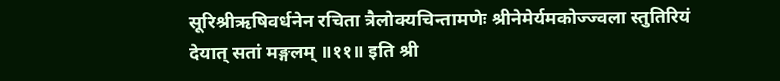सूरिश्रीऋषिवर्धनेन रचिता त्रैलोक्यचिन्तामणेः श्रीनेमेर्यमकोज्ज्वला स्तुतिरियं देयात् सतां मङ्गलम् ॥११॥ इति श्री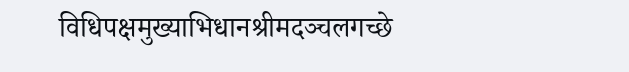विधिपक्षमुख्याभिधानश्रीमदञ्चलगच्छे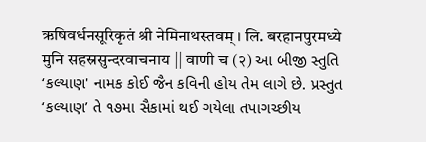ऋषिवर्धनसूरिकृतं श्री नेमिनाथस्तवम् । लि. बरहानपुरमध्ये मुनि सहस्रसुन्दरवाचनाय || वाणी च (२) આ બીજી સ્તુતિ ‘કલ્યાણ' નામક કોઈ જૈન કવિની હોય તેમ લાગે છે. પ્રસ્તુત ‘કલ્યાણ’ તે ૧૭મા સૈકામાં થઈ ગયેલા તપાગચ્છીય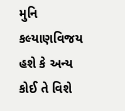મુનિ કલ્યાણવિજય હશે કે અન્ય કોઈ તે વિશે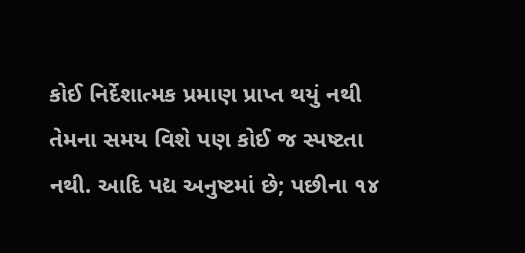કોઈ નિર્દેશાત્મક પ્રમાણ પ્રાપ્ત થયું નથી તેમના સમય વિશે પણ કોઈ જ સ્પષ્ટતા નથી. આદિ પદ્ય અનુષ્ટમાં છે; પછીના ૧૪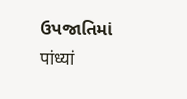ઉપજાતિમાં पांध्यां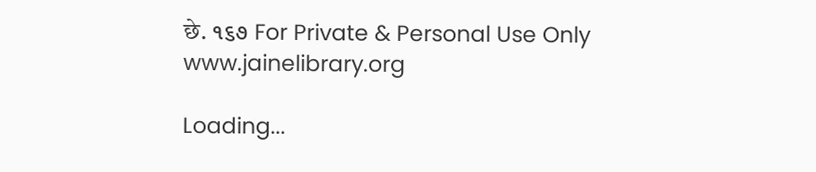छे. ૧૬૭ For Private & Personal Use Only www.jainelibrary.org

Loading...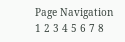Page Navigation
1 2 3 4 5 6 7 8